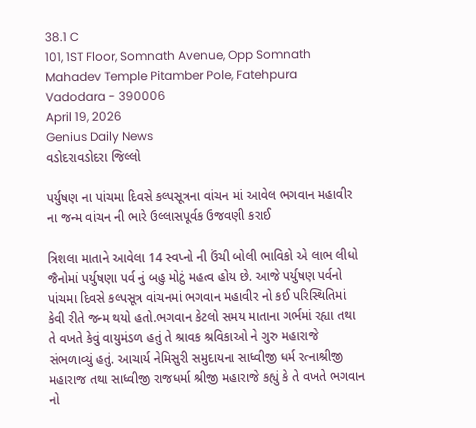38.1 C
101, 1ST Floor, Somnath Avenue, Opp Somnath Mahadev Temple Pitamber Pole, Fatehpura Vadodara - 390006
April 19, 2026
Genius Daily News
વડોદરાવડોદરા જિલ્લો

પર્યુષણ ના પાંચમા દિવસે કલ્પસૂત્રના વાંચન માં આવેલ ભગવાન મહાવીર ના જન્મ વાંચન ની ભારે ઉલ્લાસપૂર્વક ઉજવણી કરાઈ

ત્રિશલા માતાને આવેલા 14 સ્વપ્નો ની ઉંચી બોલી ભાવિકો એ લાભ લીધો
જૈનોમાં પર્યુષણા પર્વ નું બહુ મોટું મહત્વ હોય છે. આજે પર્યુષણ પર્વનો પાંચમા દિવસે કલ્પસૂત્ર વાંચનમાં ભગવાન મહાવીર નો કઈ પરિસ્થિતિમાં કેવી રીતે જન્મ થયો હતો.ભગવાન કેટલો સમય માતાના ગર્ભમાં રહ્યા તથા તે વખતે કેવું વાયુમંડળ હતું તે શ્રાવક શ્રવિકાઓ ને ગુરુ મહારાજે સંભળાવ્યું હતું. આચાર્ય નેમિસુરી સમુદાયના સાધ્વીજી ધર્મ રત્નાશ્રીજી મહારાજ તથા સાધ્વીજી રાજધર્મા શ્રીજી મહારાજે કહ્યું કે તે વખતે ભગવાન નો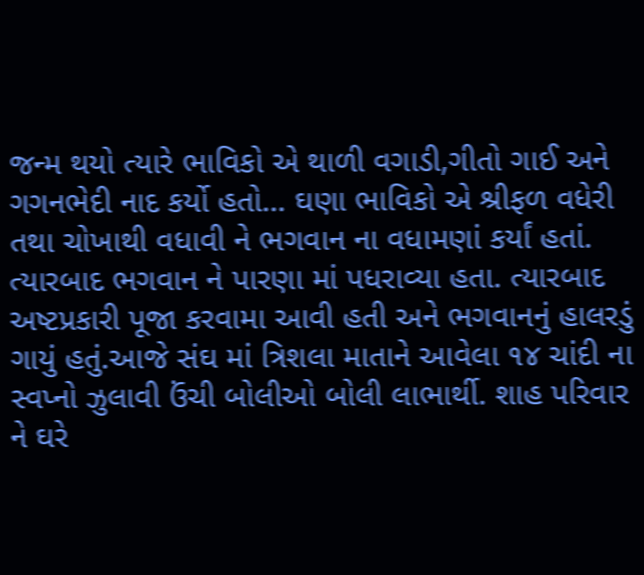જન્મ થયો ત્યારે ભાવિકો એ થાળી વગાડી,ગીતો ગાઈ અને ગગનભેદી નાદ કર્યો હતો… ઘણા ભાવિકો એ શ્રીફળ વધેરી તથા ચોખાથી વધાવી ને ભગવાન ના વધામણાં કર્યાં હતાં. ત્યારબાદ ભગવાન ને પારણા માં પધરાવ્યા હતા. ત્યારબાદ અષ્ટપ્રકારી પૂજા કરવામા આવી હતી અને ભગવાનનું હાલરડું ગાયું હતું.આજે સંઘ માં ત્રિશલા માતાને આવેલા ૧૪ ચાંદી ના સ્વપ્નો ઝુલાવી ઉંચી બોલીઓ બોલી લાભાર્થી. શાહ પરિવાર ને ઘરે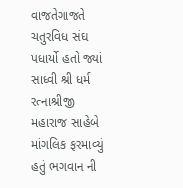વાજતેગાજતે ચતુરવિધ સંઘ પધાર્યો હતો જ્યાં સાધ્વી શ્રી ધર્મ રત્નાશ્રીજી મહારાજ સાહેબે માંગલિક ફરમાવ્યું હતું ભગવાન ની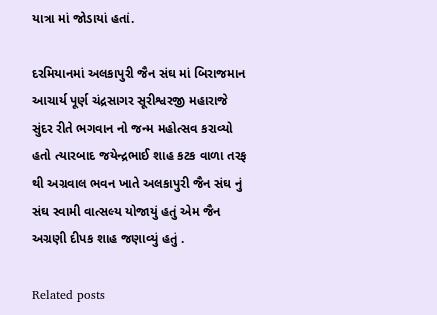યાત્રા માં જોડાયાં હતાં.

દરમિયાનમાં અલકાપુરી જૈન સંઘ માં બિરાજમાન આચાર્ય પૂર્ણ ચંદ્રસાગર સૂરીશ્વરજી મહારાજે સુંદર રીતે ભગવાન નો જન્મ મહોત્સવ કરાવ્યો હતો ત્યારબાદ જયેન્દ્રભાઈ શાહ કટક વાળા તરફ થી અગ્રવાલ ભવન ખાતે અલકાપુરી જૈન સંઘ નું સંઘ સ્વામી વાત્સલ્ય યોજાયું હતું એમ જૈન અગ્રણી દીપક શાહ જણાવ્યું હતું .

Related posts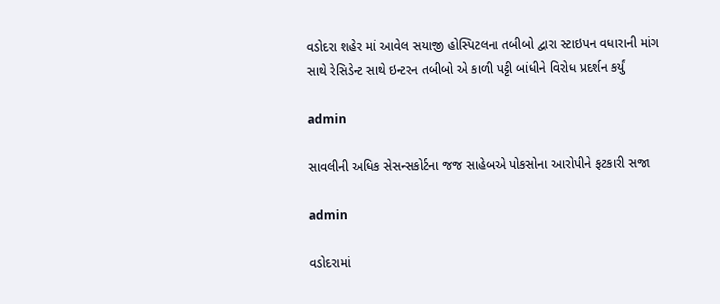વડોદરા શહેર માં આવેલ સયાજી હોસ્પિટલના તબીબો દ્વારા સ્ટાઇપન વધારાની માંગ સાથે રેસિડેન્ટ સાથે ઇન્ટરન તબીબો એ કાળી પટ્ટી બાંધીને વિરોધ પ્રદર્શન કર્યું

admin

સાવલીની અધિક સેસન્સકોર્ટના જજ સાહેબએ પોકસોના આરોપીને ફટકારી સજા

admin

વડોદરામાં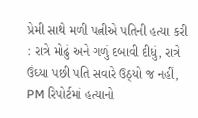પ્રેમી સાથે મળી પત્નીએ પતિની હત્યા કરી : રાત્રે મોઢું અને ગળું દબાવી દીધું, રાત્રે ઉંઘ્યા પછી પતિ સવારે ઉઠ્યો જ નહીં, PM રિપોર્ટમાં હત્યાનો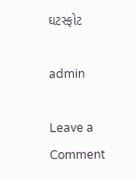ઘટસ્ફોટ

admin

Leave a Comment